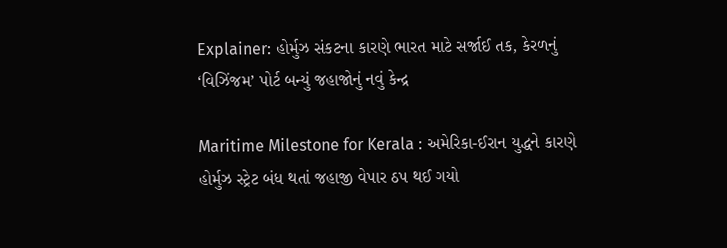Explainer: હોર્મુઝ સંકટના કારણે ભારત માટે સર્જાઈ તક, કેરળનું ‘વિઝિંજમ’ પોર્ટ બન્યું જહાજોનું નવું કેન્દ્ર

Maritime Milestone for Kerala : અમેરિકા-ઈરાન યુદ્ધને કારણે હોર્મુઝ સ્ટ્રેટ બંધ થતાં જહાજી વેપાર ઠપ થઈ ગયો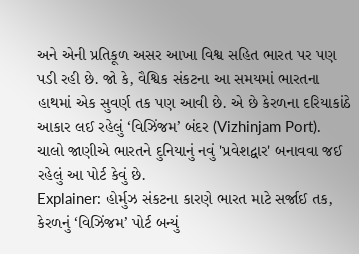અને એની પ્રતિકૂળ અસર આખા વિશ્વ સહિત ભારત પર પણ પડી રહી છે. જો કે, વૈશ્વિક સંકટના આ સમયમાં ભારતના હાથમાં એક સુવર્ણ તક પણ આવી છે. એ છે કેરળના દરિયાકાંઠે આકાર લઈ રહેલું ‘વિઝિંજમ’ બંદર (Vizhinjam Port).
ચાલો જાણીએ ભારતને દુનિયાનું નવું 'પ્રવેશદ્વાર' બનાવવા જઈ રહેલું આ પોર્ટ કેવું છે.
Explainer: હોર્મુઝ સંકટના કારણે ભારત માટે સર્જાઈ તક, કેરળનું ‘વિઝિંજમ’ પોર્ટ બન્યું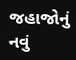જહાજોનું નવું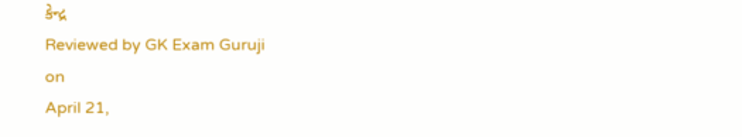કેન્દ્ર
Reviewed by GK Exam Guruji
on
April 21,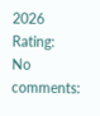2026
Rating:
No comments: